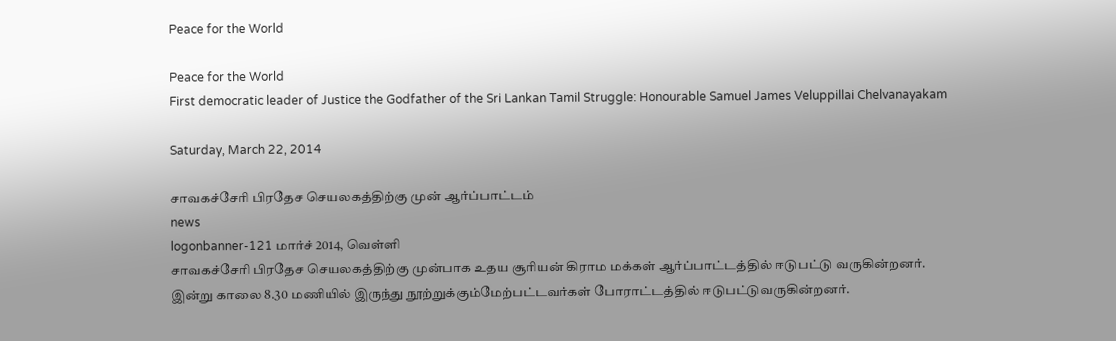Peace for the World

Peace for the World
First democratic leader of Justice the Godfather of the Sri Lankan Tamil Struggle: Honourable Samuel James Veluppillai Chelvanayakam

Saturday, March 22, 2014

சாவகச்சேரி பிரதேச செயலகத்திற்கு முன் ஆர்ப்பாட்டம்
news
logonbanner-121 மார்ச் 2014, வெள்ளி
சாவகச்சேரி பிரதேச செயலகத்திற்கு முன்பாக உதய சூரியன் கிராம மக்கள் ஆர்ப்பாட்டத்தில் ஈடுபட்டு வருகின்றனர்.
இன்று காலை 8.30 மணியில் இருந்து நூற்றுக்கும்மேற்பட்டவர்கள் போராட்டத்தில் ஈடுபட்டுவருகின்றனர்.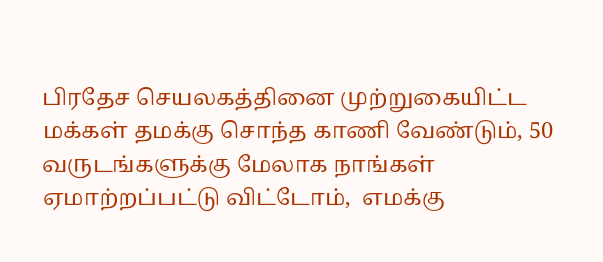பிரதேச செயலகத்தினை முற்றுகையிட்ட மக்கள் தமக்கு சொந்த காணி வேண்டும், 50 வருடங்களுக்கு மேலாக நாங்கள் ஏமாற்றப்பட்டு விட்டோம்,  எமக்கு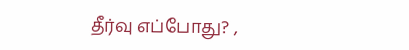தீர்வு எப்போது? ,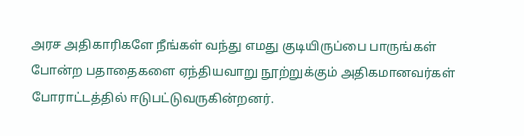அரச அதிகாரிகளே நீங்கள் வந்து எமது குடியிருப்பை பாருங்கள் போன்ற பதாதைகளை ஏந்தியவாறு நூற்றுக்கும் அதிகமானவர்கள் போராட்டத்தில் ஈடுபட்டுவருகின்றனர்.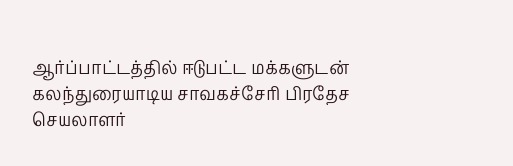ஆர்ப்பாட்டத்தில் ஈடுபட்ட மக்களுடன் கலந்துரையாடிய சாவகச்சேரி பிரதேச செயலாளர்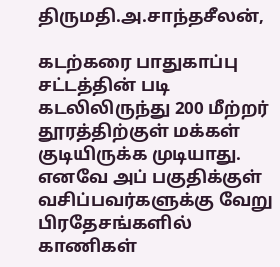திருமதி.அ.சாந்தசீலன்,

கடற்கரை பாதுகாப்பு சட்டத்தின் படி கடலிலிருந்து 200 மீற்றர் தூரத்திற்குள் மக்கள் குடியிருக்க முடியாது. எனவே அப் பகுதிக்குள் வசிப்பவர்களுக்கு வேறு பிரதேசங்களில் காணிகள்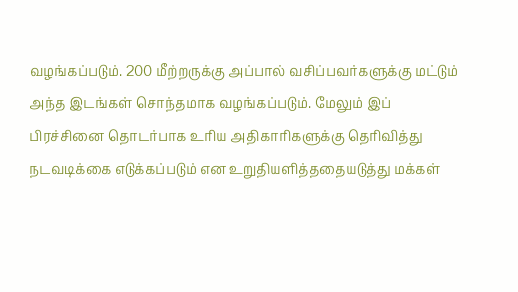வழங்கப்படும். 200 மீற்றருக்கு அப்பால் வசிப்பவர்களுக்கு மட்டும் அந்த இடங்கள் சொந்தமாக வழங்கப்படும். மேலும் இப் பிரச்சினை தொடர்பாக உரிய அதிகாரிகளுக்கு தெரிவித்து நடவடிக்கை எடுக்கப்படும் என உறுதியளித்ததையடுத்து மக்கள்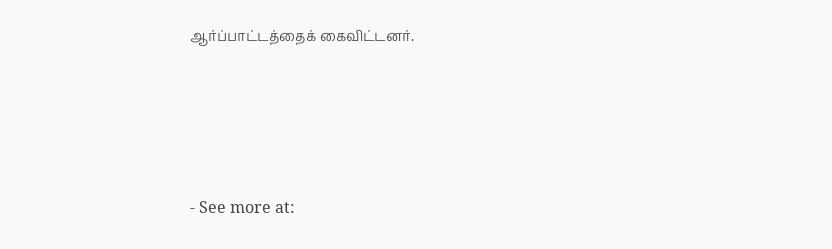ஆர்ப்பாட்டத்தைக் கைவிட்டனர்.




- See more at: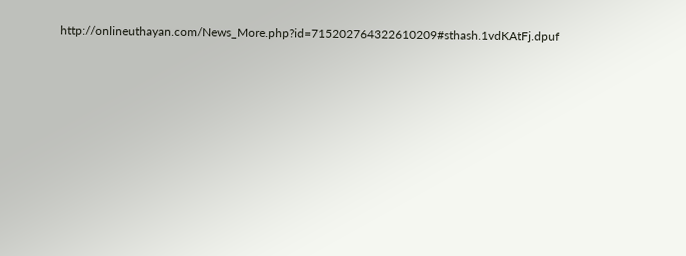http://onlineuthayan.com/News_More.php?id=715202764322610209#sthash.1vdKAtFj.dpuf